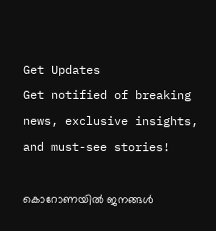Get Updates
Get notified of breaking news, exclusive insights, and must-see stories!

കൊറോണയിൽ ജനങ്ങൾ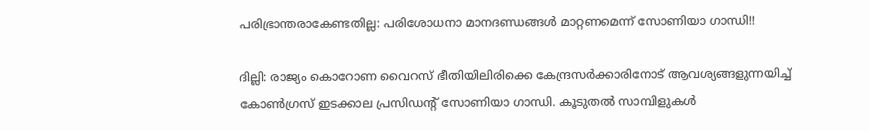പരിഭ്രാന്തരാകേണ്ടതില്ല: പരിശോധനാ മാനദണ്ഡങ്ങൾ മാറ്റണമെന്ന് സോണിയാ ഗാന്ധി!!

ദില്ലി: രാജ്യം കൊറോണ വൈറസ് ഭീതിയിലിരിക്കെ കേന്ദ്രസർക്കാരിനോട് ആവശ്യങ്ങളുന്നയിച്ച് കോൺഗ്രസ് ഇടക്കാല പ്രസിഡന്റ് സോണിയാ ഗാന്ധി. കൂടുതൽ സാമ്പിളുകൾ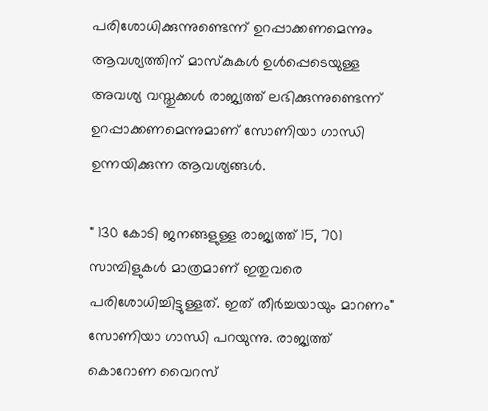പരിശോധിക്കുന്നുണ്ടെന്ന് ഉറപ്പാക്കണമെന്നും ആവശ്യത്തിന് മാസ്കുകൾ ഉൾപ്പെടെയുള്ള അവശ്യ വസ്തുക്കൾ രാജ്യത്ത് ലഭിക്കുന്നുണ്ടെന്ന് ഉറപ്പാക്കണമെന്നുമാണ് സോണിയാ ഗാന്ധി ഉന്നയിക്കുന്ന ആവശ്യങ്ങൾ.

" 130 കോടി ജനങ്ങളുള്ള രാജ്യത്ത് 15, 701 സാമ്പിളുകൾ മാത്രമാണ് ഇതുവരെ പരിശോധിച്ചിട്ടുള്ളത്. ഇത് തീർച്ചയായും മാറണം" സോണിയാ ഗാന്ധി പറയുന്നു. രാജ്യത്ത് കൊറോണ വൈറസ്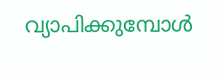വ്യാപിക്കുമ്പോൾ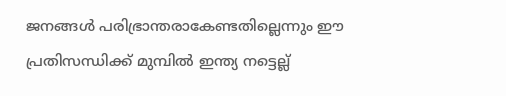ജനങ്ങൾ പരിഭ്രാന്തരാകേണ്ടതില്ലെന്നും ഈ പ്രതിസന്ധിക്ക് മുമ്പിൽ ഇന്ത്യ നട്ടെല്ല്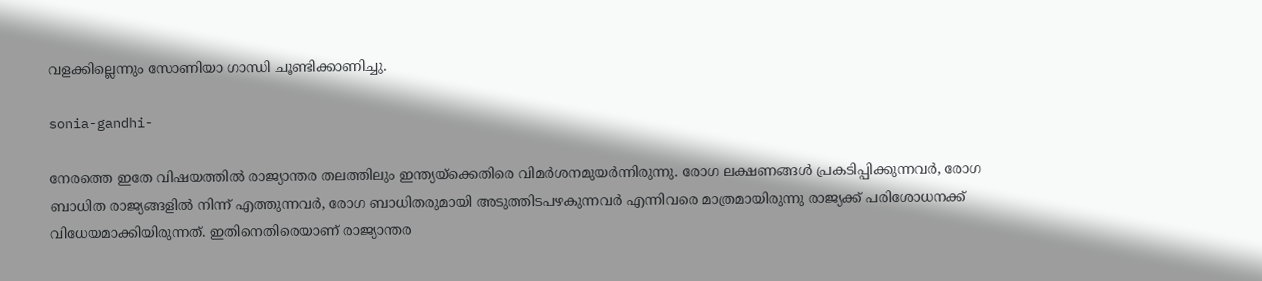വളക്കില്ലെന്നും സോണിയാ ഗാന്ധി ചൂണ്ടിക്കാണിച്ചു.

sonia-gandhi-

നേരത്തെ ഇതേ വിഷയത്തിൽ രാജ്യാന്തര തലത്തിലും ഇന്ത്യയ്ക്കെതിരെ വിമർശനമുയർന്നിരുന്നു. രോഗ ലക്ഷണങ്ങൾ പ്രകടിപ്പിക്കുന്നവർ, രോഗ ബാധിത രാജ്യങ്ങളിൽ നിന്ന് എത്തുന്നവർ, രോഗ ബാധിതരുമായി അടുത്തിടപഴകുന്നവർ എന്നിവരെ മാത്രമായിരുന്നു രാജ്യക്ക് പരിശോധനക്ക് വിധേയമാക്കിയിരുന്നത്. ഇതിനെതിരെയാണ് രാജ്യാന്തര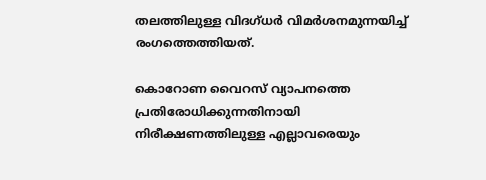തലത്തിലുള്ള വിദഗ്ധർ വിമർശനമുന്നയിച്ച് രംഗത്തെത്തിയത്.

കൊറോണ വൈറസ് വ്യാപനത്തെ പ്രതിരോധിക്കുന്നതിനായി നിരീക്ഷണത്തിലുള്ള എല്ലാവരെയും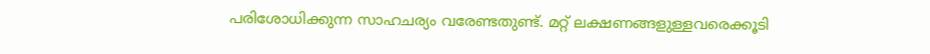പരിശോധിക്കുന്ന സാഹചര്യം വരേണ്ടതുണ്ട്. മറ്റ് ലക്ഷണങ്ങളുള്ളവരെക്കൂടി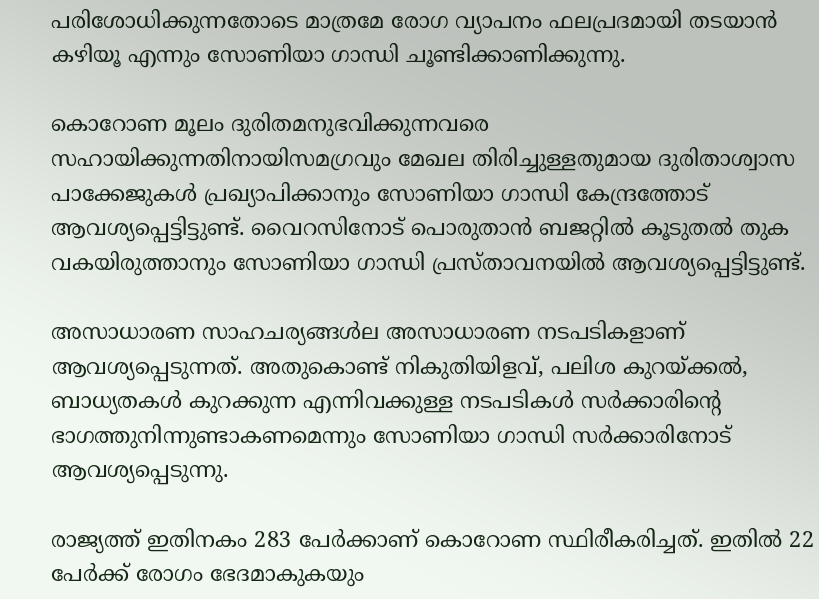പരിശോധിക്കുന്നതോടെ മാത്രമേ രോഗ വ്യാപനം ഫലപ്രദമായി തടയാൻ കഴിയൂ എന്നും സോണിയാ ഗാന്ധി ചൂണ്ടിക്കാണിക്കുന്നു.

കൊറോണ മൂലം ദുരിതമനുഭവിക്കുന്നവരെ സഹായിക്കുന്നതിനായിസമഗ്രവും മേഖല തിരിച്ചുള്ളതുമായ ദുരിതാശ്വാസ പാക്കേജുകൾ പ്രഖ്യാപിക്കാനും സോണിയാ ഗാന്ധി കേന്ദ്രത്തോട് ആവശ്യപ്പെട്ടിട്ടുണ്ട്. വൈറസിനോട് പൊരുതാൻ ബജറ്റിൽ കൂടുതൽ തുക വകയിരുത്താനും സോണിയാ ഗാന്ധി പ്രസ്താവനയിൽ ആവശ്യപ്പെട്ടിട്ടുണ്ട്.

അസാധാരണ സാഹചര്യങ്ങൾല അസാധാരണ നടപടികളാണ് ആവശ്യപ്പെടുന്നത്. അതുകൊണ്ട് നികുതിയിളവ്, പലിശ കുറയ്ക്കൽ, ബാധ്യതകൾ കുറക്കുന്ന എന്നിവക്കുള്ള നടപടികൾ സർക്കാരിന്റെ ഭാഗത്തുനിന്നുണ്ടാകണമെന്നും സോണിയാ ഗാന്ധി സർക്കാരിനോട് ആവശ്യപ്പെടുന്നു.

രാജ്യത്ത് ഇതിനകം 283 പേർക്കാണ് കൊറോണ സ്ഥിരീകരിച്ചത്. ഇതിൽ 22 പേർക്ക് രോഗം ഭേദമാകുകയും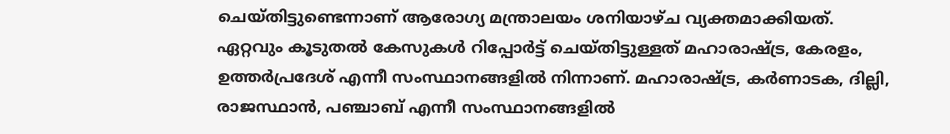ചെയ്തിട്ടുണ്ടെന്നാണ് ആരോഗ്യ മന്ത്രാലയം ശനിയാഴ്ച വ്യക്തമാക്കിയത്. ഏറ്റവും കൂടുതൽ കേസുകൾ റിപ്പോർട്ട് ചെയ്തിട്ടുള്ളത് മഹാരാഷ്ട്ര, കേരളം, ഉത്തർപ്രദേശ് എന്നീ സംസ്ഥാനങ്ങളിൽ നിന്നാണ്. മഹാരാഷ്ട്ര, കർണാടക, ദില്ലി, രാജസ്ഥാൻ, പഞ്ചാബ് എന്നീ സംസ്ഥാനങ്ങളിൽ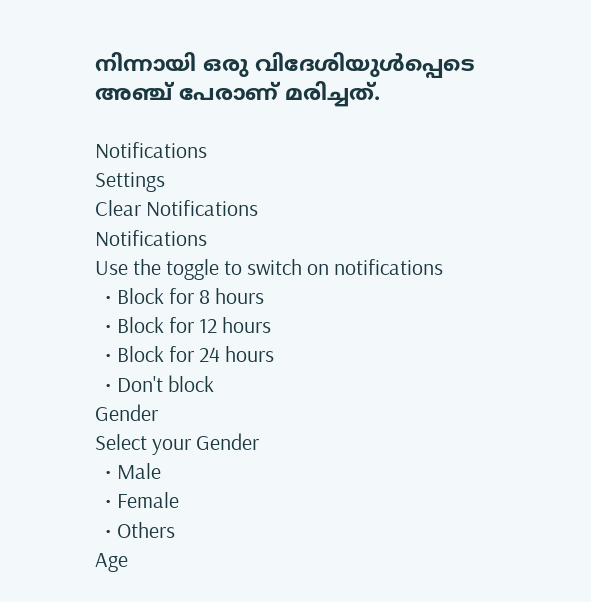നിന്നായി ഒരു വിദേശിയുൾപ്പെടെ അഞ്ച് പേരാണ് മരിച്ചത്.

Notifications
Settings
Clear Notifications
Notifications
Use the toggle to switch on notifications
  • Block for 8 hours
  • Block for 12 hours
  • Block for 24 hours
  • Don't block
Gender
Select your Gender
  • Male
  • Female
  • Others
Age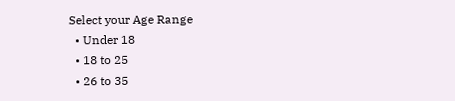Select your Age Range
  • Under 18
  • 18 to 25
  • 26 to 35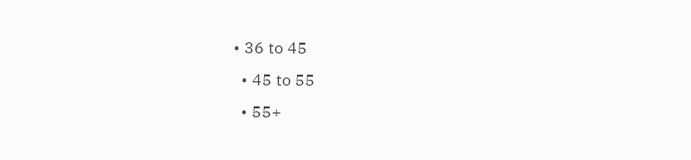• 36 to 45
  • 45 to 55
  • 55+